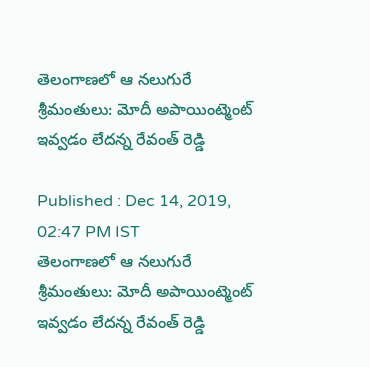తెలంగాణలో ఆ నలుగురే శ్రీమంతులు: మోదీ అపాయింట్మెంట్ ఇవ్వడం లేదన్న రేవంత్ రెడ్డి

Published : Dec 14, 2019, 02:47 PM IST
తెలంగాణలో ఆ నలుగురే శ్రీమంతులు: మోదీ అపాయింట్మెంట్ ఇవ్వడం లేదన్న రేవంత్ రెడ్డి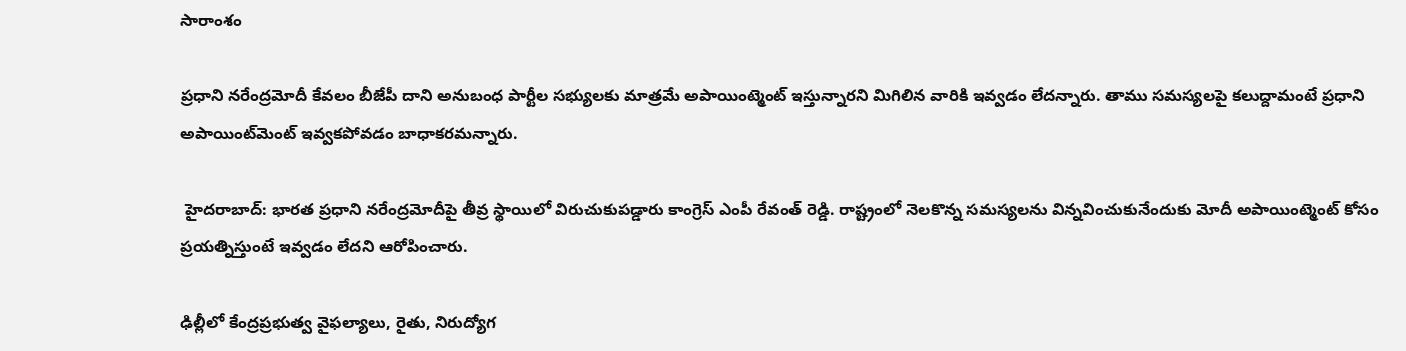సారాంశం

ప్రధాని నరేంద్రమోదీ కేవలం బీజేపీ దాని అనుబంధ పార్టీల సభ్యులకు మాత్రమే అపాయింట్మెంట్ ఇస్తున్నారని మిగిలిన వారికి ఇవ్వడం లేదన్నారు. తాము సమస్యలపై కలుద్దామంటే ప్రధాని అపాయింట్‌మెంట్‌ ఇవ్వకపోవడం బాధాకరమన్నారు.

 హైదరాబాద్: భారత ప్రధాని నరేంద్రమోదీపై తీవ్ర స్థాయిలో విరుచుకుపడ్డారు కాంగ్రెస్ ఎంపీ రేవంత్ రెడ్డి. రాష్ట్రంలో నెలకొన్న సమస్యలను విన్నవించుకునేందుకు మోదీ అపాయింట్మెంట్ కోసం ప్రయత్నిస్తుంటే ఇవ్వడం లేదని ఆరోపించారు.

ఢిల్లీలో కేంద్రప్రభుత్వ వైఫల్యాలు, రైతు, నిరుద్యోగ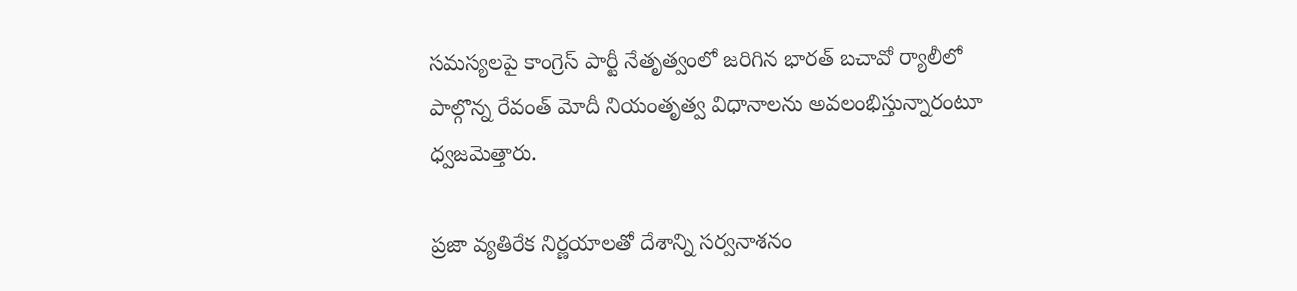సమస్యలపై కాంగ్రెస్ పార్టీ నేతృత్వంలో జరిగిన భారత్ బచావో ర్యాలీలో పాల్గొన్న రేవంత్ మోదీ నియంతృత్వ విధానాలను అవలంభిస్తున్నారంటూ ధ్వజమెత్తారు.

ప్రజా వ్యతిరేక నిర్ణయాలతో దేశాన్ని సర్వనాశనం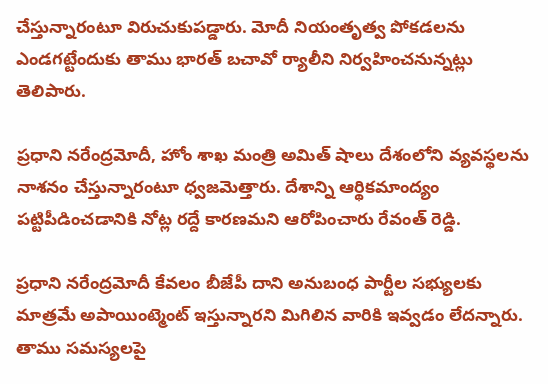చేస్తున్నారంటూ విరుచుకుపడ్డారు. మోదీ నియంతృత్వ పోకడలను ఎండగట్టేందుకు తాము భారత్ బచావో ర్యాలీని నిర్వహించనున్నట్లు తెలిపారు.

ప్రధాని నరేంద్రమోదీ, హోం శాఖ మంత్రి అమిత్ షాలు దేశంలోని వ్యవస్థలను నాశనం చేస్తున్నారంటూ ధ్వజమెత్తారు. దేశాన్ని ఆర్థికమాంద్యం పట్టిపీడించడానికి నోట్ల రద్దే కారణమని ఆరోపించారు రేవంత్ రెడ్డి.

ప్రధాని నరేంద్రమోదీ కేవలం బీజేపీ దాని అనుబంధ పార్టీల సభ్యులకు మాత్రమే అపాయింట్మెంట్ ఇస్తున్నారని మిగిలిన వారికి ఇవ్వడం లేదన్నారు. తాము సమస్యలపై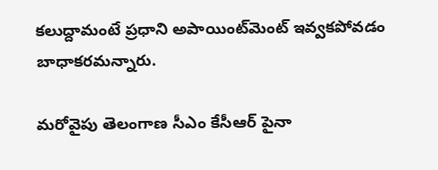కలుద్దామంటే ప్రధాని అపాయింట్‌మెంట్‌ ఇవ్వకపోవడం బాధాకరమన్నారు.

మరోవైపు తెలంగాణ సీఎం కేసీఆర్ పైనా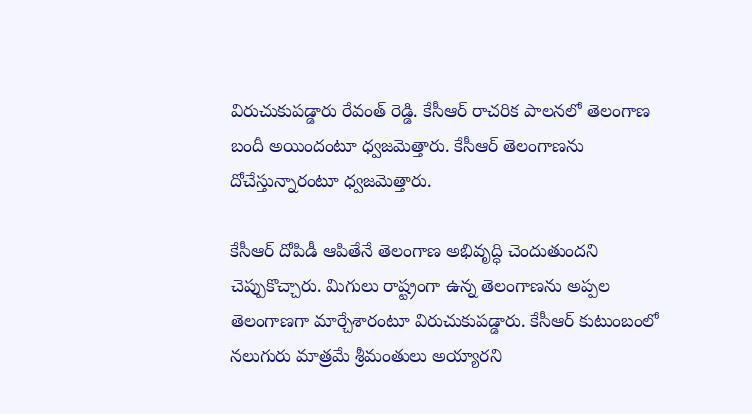విరుచుకుపడ్డారు రేవంత్ రెడ్డి. కేసీఆర్‌ రాచరిక పాలనలో తెలంగాణ బందీ అయిందంటూ ధ్వజమెత్తారు. కేసీఆర్‌ తెలంగాణను దోచేస్తున్నారంటూ ధ్వజమెత్తారు.

కేసీఆర్ దోపిడీ ఆపితేనే తెలంగాణ అభివృద్ధి చెందుతుందని చెప్పుకొచ్చారు. మిగులు రాష్ట్రంగా ఉన్న తెలంగాణను అప్పల తెలంగాణగా మార్చేశారంటూ విరుచుకుపడ్డారు. కేసీఆర్‌ కుటుంబంలో నలుగురు మాత్రమే శ్రీమంతులు అయ్యారని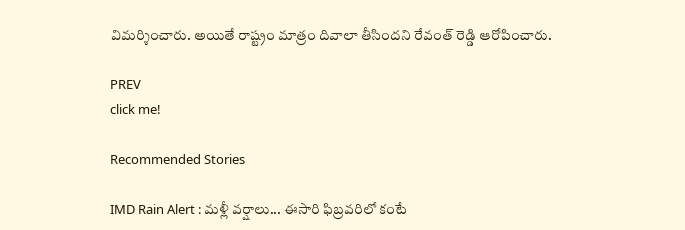విమర్శించారు. అయితే రాష్ట్రం మాత్రం దివాలా తీసిందని రేవంత్ రెడ్డి ఆరోపించారు.

PREV
click me!

Recommended Stories

IMD Rain Alert : మళ్లీ వర్షాలు... ఈసారి ఫిబ్రవరిలో కంటే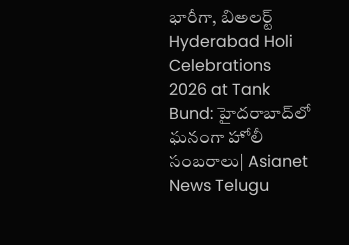భారీగా, బిఅలర్ట్
Hyderabad Holi Celebrations 2026 at Tank Bund: హైదరాబాద్‌లో ఘనంగా హోలీ సంబరాలు| Asianet News Telugu